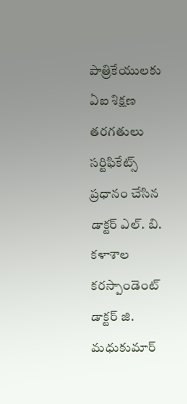పాత్రికేయులకు ఏఐ శిక్షణ తరగతులు సర్టిఫికేట్స్ ప్రధానం చేసిన డాక్టర్ ఎల్. బి. కళాశాల కరస్పాండెంట్ డాక్టర్ జి. మధుకుమార్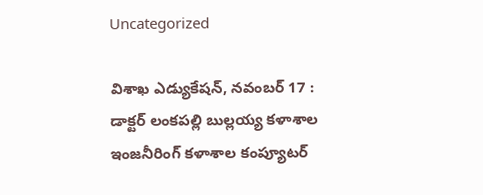Uncategorized

విశాఖ ఎడ్యుకేషన్, నవంబర్ 17 : డాక్టర్ లంకపల్లి బుల్లయ్య కళాశాల ఇంజనీరింగ్ కళాశాల కంప్యూటర్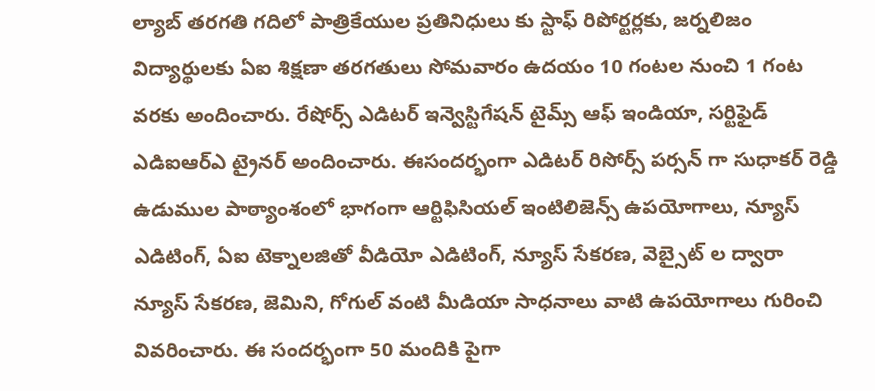ల్యాబ్ తరగతి గదిలో పాత్రికేయుల ప్రతినిధులు కు స్టాఫ్ రిపోర్టర్లకు, జర్నలిజం విద్యార్థులకు ఏఐ శిక్షణా తరగతులు సోమవారం ఉదయం 10 గంటల నుంచి 1 గంట వరకు అందించారు. రేషోర్స్ ఎడిటర్ ఇన్వెస్టిగేషన్ టైమ్స్ ఆఫ్ ఇండియా, సర్టిఫైడ్ ఎడిఐఆర్ఎ ట్రైనర్ అందించారు. ఈసందర్భంగా ఎడిటర్ రిసోర్స్ పర్సన్ గా సుధాకర్ రెడ్డి ఉడుముల పాఠ్యాంశంలో భాగంగా ఆర్టిఫిసియల్ ఇంటిలిజెన్స్ ఉపయోగాలు, న్యూస్ ఎడిటింగ్, ఏఐ టెక్నాలజితో వీడియో ఎడిటింగ్, న్యూస్ సేకరణ, వెబ్సైట్ ల ద్వారా న్యూస్ సేకరణ, జెమిని, గోగుల్ వంటి మీడియా సాధనాలు వాటి ఉపయోగాలు గురించి వివరించారు. ఈ సందర్భంగా 50 మందికి పైగా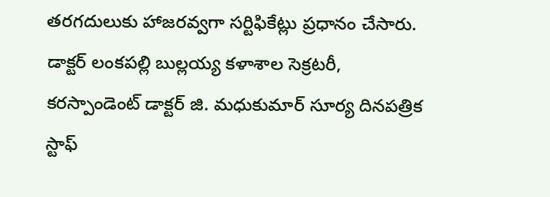తరగదులుకు హాజరవ్వగా సర్టిఫికేట్లు ప్రధానం చేసారు. డాక్టర్ లంకపల్లి బుల్లయ్య కళాశాల సెక్రటరీ, కరస్పాండెంట్ డాక్టర్ జి. మధుకుమార్ సూర్య దినపత్రిక స్టాఫ్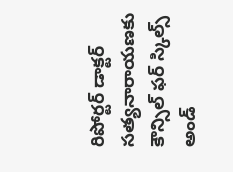రిపోర్టర్ డాక్టర్ సత్యనారాయణకు కౌన్సిల్ ఫర్ స్కిల్స్ అండ్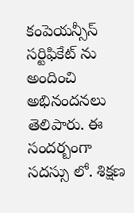కంపెయన్సీస్ సర్టిఫికేట్ ను అందించి అభినందనలు తెలిపారు. ఈ సందర్బంగా సదస్సు లో. శిక్షణ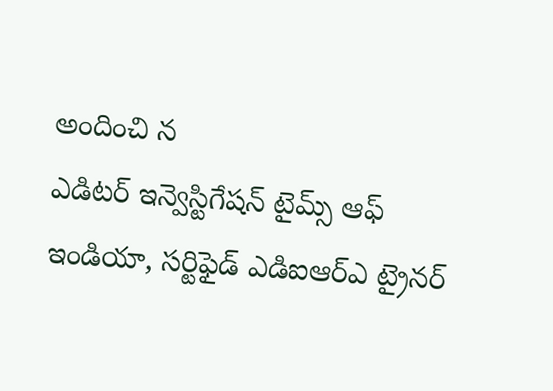అందించి న
ఎడిటర్ ఇన్వెస్టిగేషన్ టైమ్స్ ఆఫ్ ఇండియా, సర్టిఫైడ్ ఎడిఐఆర్ఎ ట్రైనర్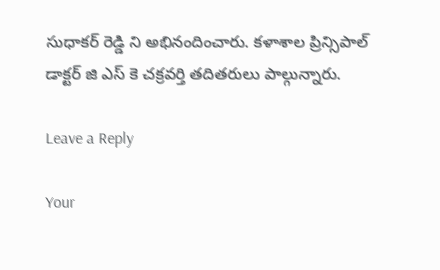సుధాకర్ రెడ్డి ని అభినందించారు. కళాశాల ప్రిన్సిపాల్ డాక్టర్ జి ఎస్ కె చక్రవర్తి తదితరులు పాల్గున్నారు.

Leave a Reply

Your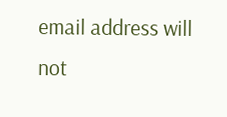email address will not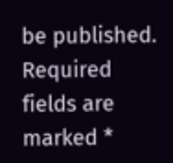be published. Required fields are marked *